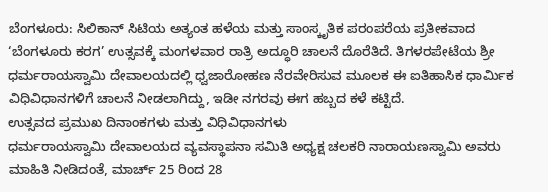ಬೆಂಗಳೂರು: ಸಿಲಿಕಾನ್ ಸಿಟಿಯ ಅತ್ಯಂತ ಹಳೆಯ ಮತ್ತು ಸಾಂಸ್ಕೃತಿಕ ಪರಂಪರೆಯ ಪ್ರತೀಕವಾದ ‘ಬೆಂಗಳೂರು ಕರಗ’ ಉತ್ಸವಕ್ಕೆ ಮಂಗಳವಾರ ರಾತ್ರಿ ಅದ್ಧೂರಿ ಚಾಲನೆ ದೊರೆತಿದೆ. ತಿಗಳರಪೇಟೆಯ ಶ್ರೀ ಧರ್ಮರಾಯಸ್ವಾಮಿ ದೇವಾಲಯದಲ್ಲಿ ಧ್ವಜಾರೋಹಣ ನೆರವೇರಿಸುವ ಮೂಲಕ ಈ ಐತಿಹಾಸಿಕ ಧಾರ್ಮಿಕ ವಿಧಿವಿಧಾನಗಳಿಗೆ ಚಾಲನೆ ನೀಡಲಾಗಿದ್ದು, ಇಡೀ ನಗರವು ಈಗ ಹಬ್ಬದ ಕಳೆ ಕಟ್ಟಿದೆ.
ಉತ್ಸವದ ಪ್ರಮುಖ ದಿನಾಂಕಗಳು ಮತ್ತು ವಿಧಿವಿಧಾನಗಳು
ಧರ್ಮರಾಯಸ್ವಾಮಿ ದೇವಾಲಯದ ವ್ಯವಸ್ಥಾಪನಾ ಸಮಿತಿ ಅಧ್ಯಕ್ಷ ಚಲಕರಿ ನಾರಾಯಣಸ್ವಾಮಿ ಅವರು ಮಾಹಿತಿ ನೀಡಿದಂತೆ, ಮಾರ್ಚ್ 25 ರಿಂದ 28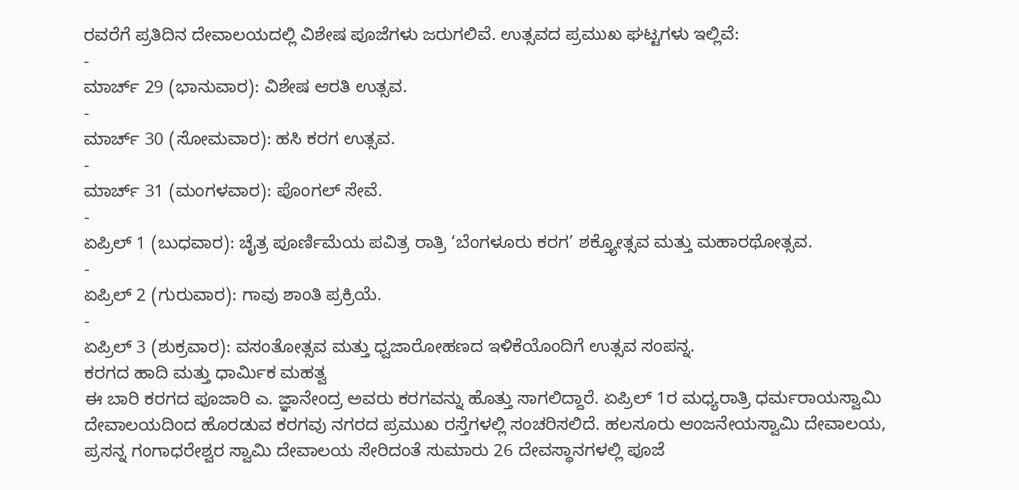ರವರೆಗೆ ಪ್ರತಿದಿನ ದೇವಾಲಯದಲ್ಲಿ ವಿಶೇಷ ಪೂಜೆಗಳು ಜರುಗಲಿವೆ. ಉತ್ಸವದ ಪ್ರಮುಖ ಘಟ್ಟಗಳು ಇಲ್ಲಿವೆ:
-
ಮಾರ್ಚ್ 29 (ಭಾನುವಾರ): ವಿಶೇಷ ಆರತಿ ಉತ್ಸವ.
-
ಮಾರ್ಚ್ 30 (ಸೋಮವಾರ): ಹಸಿ ಕರಗ ಉತ್ಸವ.
-
ಮಾರ್ಚ್ 31 (ಮಂಗಳವಾರ): ಪೊಂಗಲ್ ಸೇವೆ.
-
ಏಪ್ರಿಲ್ 1 (ಬುಧವಾರ): ಚೈತ್ರ ಪೂರ್ಣಿಮೆಯ ಪವಿತ್ರ ರಾತ್ರಿ ‘ಬೆಂಗಳೂರು ಕರಗ’ ಶಕ್ತ್ಯೋತ್ಸವ ಮತ್ತು ಮಹಾರಥೋತ್ಸವ.
-
ಏಪ್ರಿಲ್ 2 (ಗುರುವಾರ): ಗಾವು ಶಾಂತಿ ಪ್ರಕ್ರಿಯೆ.
-
ಏಪ್ರಿಲ್ 3 (ಶುಕ್ರವಾರ): ವಸಂತೋತ್ಸವ ಮತ್ತು ಧ್ವಜಾರೋಹಣದ ಇಳಿಕೆಯೊಂದಿಗೆ ಉತ್ಸವ ಸಂಪನ್ನ.
ಕರಗದ ಹಾದಿ ಮತ್ತು ಧಾರ್ಮಿಕ ಮಹತ್ವ
ಈ ಬಾರಿ ಕರಗದ ಪೂಜಾರಿ ಎ. ಜ್ಞಾನೇಂದ್ರ ಅವರು ಕರಗವನ್ನು ಹೊತ್ತು ಸಾಗಲಿದ್ದಾರೆ. ಏಪ್ರಿಲ್ 1ರ ಮಧ್ಯರಾತ್ರಿ ಧರ್ಮರಾಯಸ್ವಾಮಿ ದೇವಾಲಯದಿಂದ ಹೊರಡುವ ಕರಗವು ನಗರದ ಪ್ರಮುಖ ರಸ್ತೆಗಳಲ್ಲಿ ಸಂಚರಿಸಲಿದೆ. ಹಲಸೂರು ಆಂಜನೇಯಸ್ವಾಮಿ ದೇವಾಲಯ, ಪ್ರಸನ್ನ ಗಂಗಾಧರೇಶ್ವರ ಸ್ವಾಮಿ ದೇವಾಲಯ ಸೇರಿದಂತೆ ಸುಮಾರು 26 ದೇವಸ್ಥಾನಗಳಲ್ಲಿ ಪೂಜೆ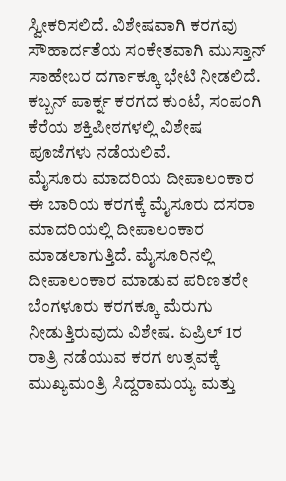ಸ್ವೀಕರಿಸಲಿದೆ. ವಿಶೇಷವಾಗಿ ಕರಗವು ಸೌಹಾರ್ದತೆಯ ಸಂಕೇತವಾಗಿ ಮುಸ್ತಾನ್ ಸಾಹೇಬರ ದರ್ಗಾಕ್ಕೂ ಭೇಟಿ ನೀಡಲಿದೆ. ಕಬ್ಬನ್ ಪಾರ್ಕ್ನ ಕರಗದ ಕುಂಟೆ, ಸಂಪಂಗಿ ಕೆರೆಯ ಶಕ್ತಿಪೀಠಗಳಲ್ಲಿ ವಿಶೇಷ ಪೂಜೆಗಳು ನಡೆಯಲಿವೆ.
ಮೈಸೂರು ಮಾದರಿಯ ದೀಪಾಲಂಕಾರ
ಈ ಬಾರಿಯ ಕರಗಕ್ಕೆ ಮೈಸೂರು ದಸರಾ ಮಾದರಿಯಲ್ಲಿ ದೀಪಾಲಂಕಾರ ಮಾಡಲಾಗುತ್ತಿದೆ. ಮೈಸೂರಿನಲ್ಲಿ ದೀಪಾಲಂಕಾರ ಮಾಡುವ ಪರಿಣತರೇ ಬೆಂಗಳೂರು ಕರಗಕ್ಕೂ ಮೆರುಗು ನೀಡುತ್ತಿರುವುದು ವಿಶೇಷ. ಏಪ್ರಿಲ್ 1ರ ರಾತ್ರಿ ನಡೆಯುವ ಕರಗ ಉತ್ಸವಕ್ಕೆ ಮುಖ್ಯಮಂತ್ರಿ ಸಿದ್ದರಾಮಯ್ಯ ಮತ್ತು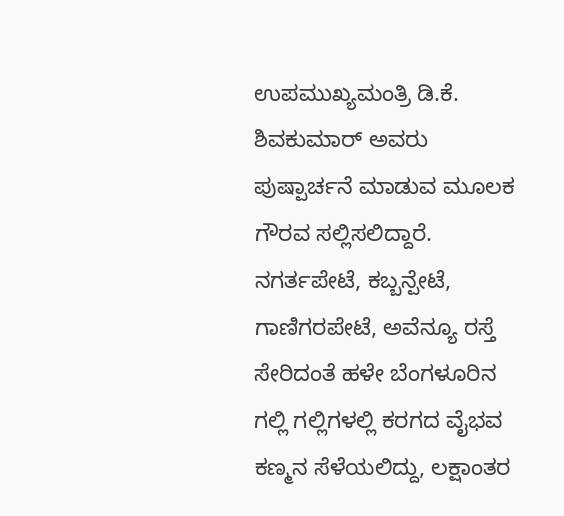ಉಪಮುಖ್ಯಮಂತ್ರಿ ಡಿ.ಕೆ. ಶಿವಕುಮಾರ್ ಅವರು ಪುಷ್ಪಾರ್ಚನೆ ಮಾಡುವ ಮೂಲಕ ಗೌರವ ಸಲ್ಲಿಸಲಿದ್ದಾರೆ.
ನಗರ್ತಪೇಟೆ, ಕಬ್ಬನ್ಪೇಟೆ, ಗಾಣಿಗರಪೇಟೆ, ಅವೆನ್ಯೂ ರಸ್ತೆ ಸೇರಿದಂತೆ ಹಳೇ ಬೆಂಗಳೂರಿನ ಗಲ್ಲಿ ಗಲ್ಲಿಗಳಲ್ಲಿ ಕರಗದ ವೈಭವ ಕಣ್ಮನ ಸೆಳೆಯಲಿದ್ದು, ಲಕ್ಷಾಂತರ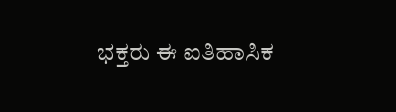ಭಕ್ತರು ಈ ಐತಿಹಾಸಿಕ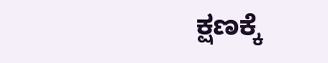ಕ್ಷಣಕ್ಕೆ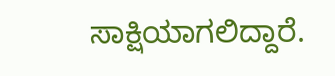ಸಾಕ್ಷಿಯಾಗಲಿದ್ದಾರೆ.